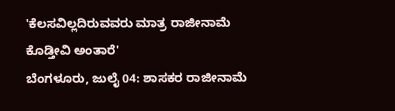'ಕೆಲಸವಿಲ್ಲದಿರುವವರು ಮಾತ್ರ ರಾಜೀನಾಮೆ ಕೊಡ್ತೀವಿ ಅಂತಾರೆ'
ಬೆಂಗಳೂರು, ಜುಲೈ 04: ಶಾಸಕರ ರಾಜೀನಾಮೆ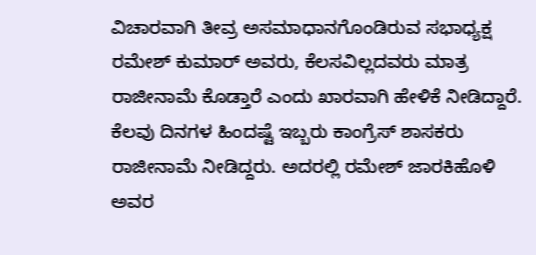ವಿಚಾರವಾಗಿ ತೀವ್ರ ಅಸಮಾಧಾನಗೊಂಡಿರುವ ಸಭಾಧ್ಯಕ್ಷ ರಮೇಶ್ ಕುಮಾರ್ ಅವರು, ಕೆಲಸವಿಲ್ಲದವರು ಮಾತ್ರ ರಾಜೀನಾಮೆ ಕೊಡ್ತಾರೆ ಎಂದು ಖಾರವಾಗಿ ಹೇಳಿಕೆ ನೀಡಿದ್ದಾರೆ.
ಕೆಲವು ದಿನಗಳ ಹಿಂದಷ್ಟೆ ಇಬ್ಬರು ಕಾಂಗ್ರೆಸ್ ಶಾಸಕರು ರಾಜೀನಾಮೆ ನೀಡಿದ್ದರು. ಅದರಲ್ಲಿ ರಮೇಶ್ ಜಾರಕಿಹೊಳಿ ಅವರ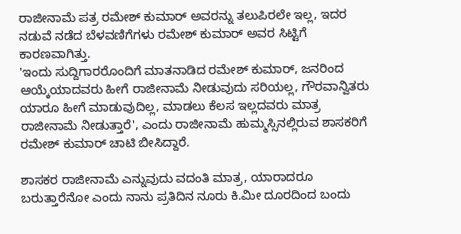ರಾಜೀನಾಮೆ ಪತ್ರ ರಮೇಶ್ ಕುಮಾರ್ ಅವರನ್ನು ತಲುಪಿರಲೇ ಇಲ್ಲ, ಇದರ ನಡುವೆ ನಡೆದ ಬೆಳವಣಿಗೆಗಳು ರಮೇಶ್ ಕುಮಾರ್ ಅವರ ಸಿಟ್ಟಿಗೆ ಕಾರಣವಾಗಿತ್ತು.
'ಇಂದು ಸುದ್ದಿಗಾರರೊಂದಿಗೆ ಮಾತನಾಡಿದ ರಮೇಶ್ ಕುಮಾರ್, ಜನರಿಂದ ಆಯ್ಕೆಯಾದವರು ಹೀಗೆ ರಾಜೀನಾಮೆ ನೀಡುವುದು ಸರಿಯಲ್ಲ, ಗೌರವಾನ್ವಿತರು ಯಾರೂ ಹೀಗೆ ಮಾಡುವುದಿಲ್ಲ, ಮಾಡಲು ಕೆಲಸ ಇಲ್ಲದವರು ಮಾತ್ರ ರಾಜೀನಾಮೆ ನೀಡುತ್ತಾರೆ', ಎಂದು ರಾಜೀನಾಮೆ ಹುಮ್ಮಸ್ಸಿನಲ್ಲಿರುವ ಶಾಸಕರಿಗೆ ರಮೇಶ್ ಕುಮಾರ್ ಚಾಟಿ ಬೀಸಿದ್ದಾರೆ.

ಶಾಸಕರ ರಾಜೀನಾಮೆ ಎನ್ನುವುದು ವದಂತಿ ಮಾತ್ರ, ಯಾರಾದರೂ ಬರುತ್ತಾರೆನೋ ಎಂದು ನಾನು ಪ್ರತಿದಿನ ನೂರು ಕಿ.ಮೀ ದೂರದಿಂದ ಬಂದು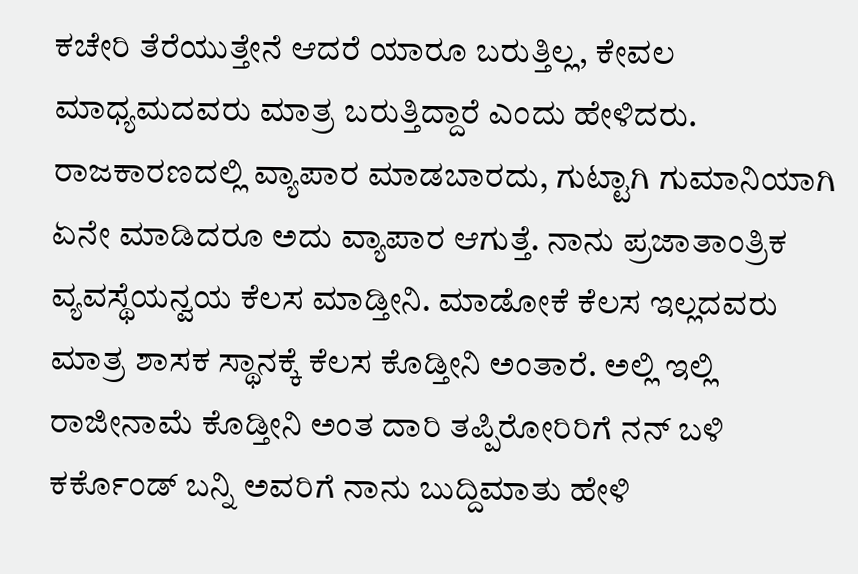ಕಚೇರಿ ತೆರೆಯುತ್ತೇನೆ ಆದರೆ ಯಾರೂ ಬರುತ್ತಿಲ್ಲ, ಕೇವಲ ಮಾಧ್ಯಮದವರು ಮಾತ್ರ ಬರುತ್ತಿದ್ದಾರೆ ಎಂದು ಹೇಳಿದರು.
ರಾಜಕಾರಣದಲ್ಲಿ ವ್ಯಾಪಾರ ಮಾಡಬಾರದು, ಗುಟ್ಟಾಗಿ ಗುಮಾನಿಯಾಗಿ ಏನೇ ಮಾಡಿದರೂ ಅದು ವ್ಯಾಪಾರ ಆಗುತ್ತೆ. ನಾನು ಪ್ರಜಾತಾಂತ್ರಿಕ ವ್ಯವಸ್ಥೆಯನ್ವಯ ಕೆಲಸ ಮಾಡ್ತೀನಿ. ಮಾಡೋಕೆ ಕೆಲಸ ಇಲ್ಲದವರು ಮಾತ್ರ ಶಾಸಕ ಸ್ಥಾನಕ್ಕೆ ಕೆಲಸ ಕೊಡ್ತೀನಿ ಅಂತಾರೆ. ಅಲ್ಲಿ ಇಲ್ಲಿ ರಾಜೀನಾಮೆ ಕೊಡ್ತೀನಿ ಅಂತ ದಾರಿ ತಪ್ಪಿರೋರಿರಿಗೆ ನನ್ ಬಳಿ ಕರ್ಕೊಂಡ್ ಬನ್ನಿ ಅವರಿಗೆ ನಾನು ಬುದ್ದಿಮಾತು ಹೇಳಿ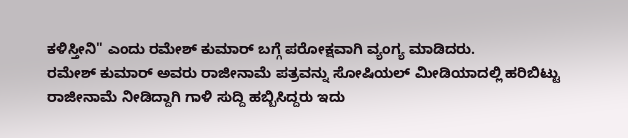ಕಳಿಸ್ತೀನಿ" ಎಂದು ರಮೇಶ್ ಕುಮಾರ್ ಬಗ್ಗೆ ಪರೋಕ್ಷವಾಗಿ ವ್ಯಂಗ್ಯ ಮಾಡಿದರು.
ರಮೇಶ್ ಕುಮಾರ್ ಅವರು ರಾಜೀನಾಮೆ ಪತ್ರವನ್ನು ಸೋಷಿಯಲ್ ಮೀಡಿಯಾದಲ್ಲಿ ಹರಿಬಿಟ್ಟು ರಾಜೀನಾಮೆ ನೀಡಿದ್ದಾಗಿ ಗಾಳಿ ಸುದ್ದಿ ಹಬ್ಬಿಸಿದ್ದರು ಇದು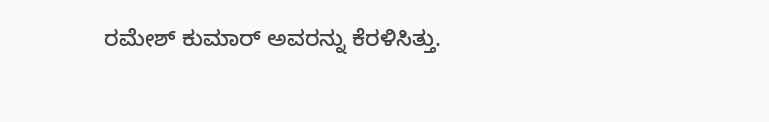ರಮೇಶ್ ಕುಮಾರ್ ಅವರನ್ನು ಕೆರಳಿಸಿತ್ತು.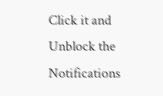Click it and Unblock the Notifications